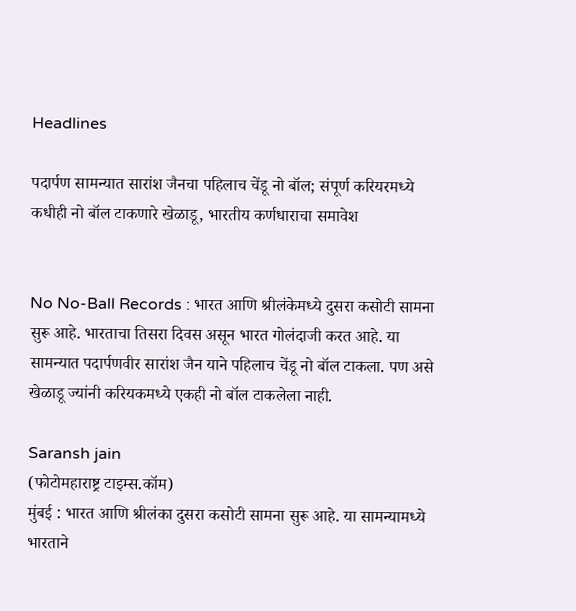Headlines

पदार्पण सामन्यात सारांश जैनचा पहिलाच चेंडू नो बॉल; संपूर्ण करियरमध्ये कधीही नो बॉल टाकणारे खेळाडू, भारतीय कर्णधाराचा समावेश


No No-Ball Records : भारत आणि श्रीलंकेमध्ये दुसरा कसोटी सामना सुरू आहे. भारताचा तिसरा दिवस असून भारत गोलंदाजी करत आहे. या सामन्यात पदार्पणवीर सारांश जैन याने पहिलाच चेंडू नो बॉल टाकला. पण असे खेळाडू ज्यांनी करियकमध्ये एकही नो बॉल टाकलेला नाही.

Saransh jain
(फोटोमहाराष्ट्र टाइम्स.कॉम)
मुंबई : भारत आणि श्रीलंका दुसरा कसोटी सामना सुरू आहे. या सामन्यामध्ये भारताने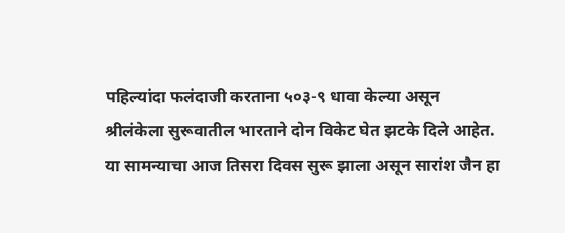पहिल्यांदा फलंदाजी करताना ५०३-९ धावा केल्या असून श्रीलंकेला सुरूवातील भारताने दोन विकेट घेत झटके दिले आहेत. या सामन्याचा आज तिसरा दिवस सुरू झाला असून सारांश जैन हा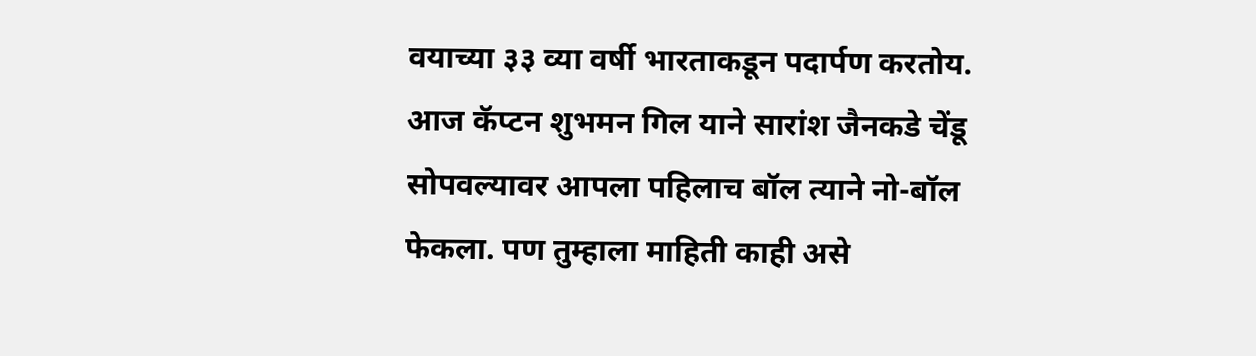वयाच्या ३३ व्या वर्षी भारताकडून पदार्पण करतोय. आज कॅप्टन शुभमन गिल याने सारांश जैनकडे चेंडू सोपवल्यावर आपला पहिलाच बॉल त्याने नो-बॉल फेकला. पण तुम्हाला माहिती काही असे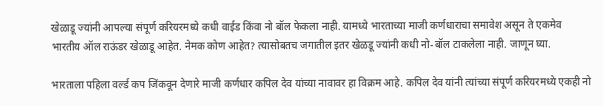खेळाडू ज्यांनी आपल्या संपूर्ण करियरमध्ये कधी वाईड किंवा नो बॉल फेकला नाही. यामध्ये भारताच्या माजी कर्णधाराचा समावेश असून ते एकमेव भारतीय ऑल राऊंडर खेळाडू आहेत. नेमक कोण आहेत? त्यासोबतच जगातील इतर खेळडू ज्यांनी कधी नो-बॉल टाकलेला नाही. जाणून घ्या.

भारताला पहिला वर्ल्ड कप जिंकवून देणारे माजी कर्णधार कपिल देव यांच्या नावावर हा विक्रम आहे. कपिल देव यांनी त्यांच्या संपूर्ण करियरमध्ये एकही नो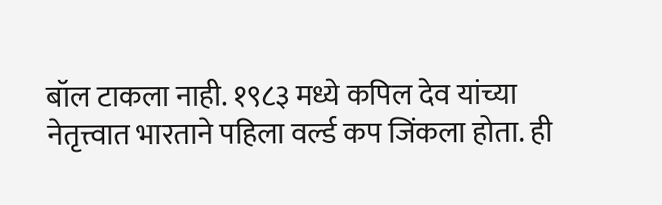बॉल टाकला नाही. १९८३ मध्ये कपिल देव यांच्या नेतृत्त्वात भारताने पहिला वर्ल्ड कप जिंकला होता. ही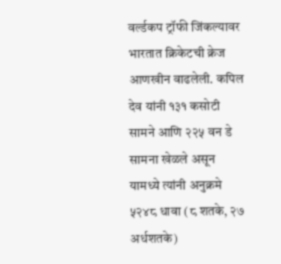वर्ल्डकप ट्रॉफी जिंकल्यावर भारतात क्रिकेटची क्रेज आणखीन वाढलेली. कपिल देव यांनी १३१ कसोटी सामने आणि २२५ वन डे सामना खेळले असून यामध्ये त्यांनी अनुक्रमे ५२४८ धावा (८ शतके, २७ अर्धशतके)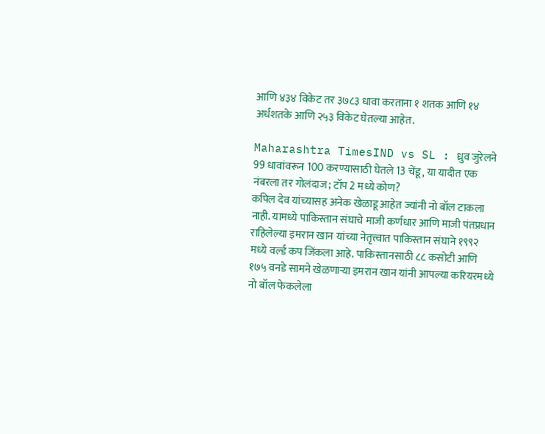आणि ४३४ विकेट तर ३७८३ धावा करताना १ शतक आणि १४ अर्धशतके आणि २५३ विकेट घेतल्या आहेत.

Maharashtra TimesIND vs SL : ध्रुव जुरेलने 99 धावांवरून 100 करण्यासाठी घेतले 13 चेंडू, या यादीत एक नंबरला तर गोलंदाज; टॉप 2 मध्ये कोण?
कपिल देव यांच्यासह अनेक खेळाडू आहेत ज्यांनी नो बॉल टाकला नाही. यामध्ये पाकिस्तान संघाचे माजी कर्णधार आणि माजी पंतप्रधान राहिलेल्या इमरान खान यांच्या नेतृत्त्वात पाकिस्तान संघाने १९९२ मध्ये वर्ल्ड कप जिंकला आहे. पाकिस्तानसाठी ८८ कसोटी आणि १७५ वनडे सामने खेळणाऱ्या इमरान खान यांनी आपल्या करियरमध्ये नो बॉल फेकलेला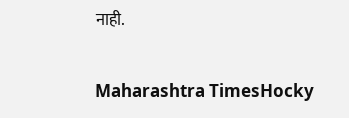नाही.

Maharashtra TimesHocky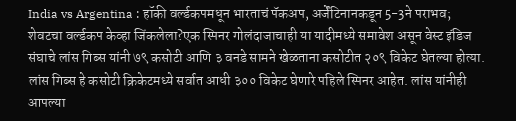India vs Argentina : हॉकी वर्ल्डकपमधून भारताचं पॅकअप, अर्जेंटिनानकडून 5-3ने पराभव; शेवटचा वर्ल्डकप केव्हा जिंकलेला?एक स्पिनर गोलंदाजाचाही या यादीमध्ये समावेश असून वेस्ट इंडिज संघाचे लांस गिब्स यांनी ७९ कसोटी आणि ३ वनडे सामने खेळताना कसोटीत २०९ विकेट घेतल्या होत्या. लांस गिब्स हे कसोटी क्रिकेटमध्ये सर्वात आधी ३०० विकेट घेणारे पहिले स्पिनर आहेत. लांस यांनीही आपल्या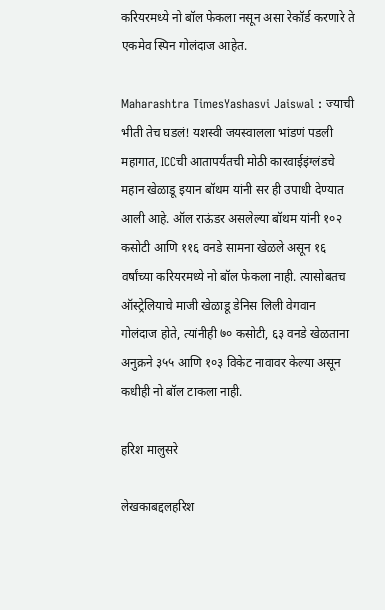करियरमध्ये नो बॉल फेकला नसून असा रेकॉर्ड करणारे ते एकमेव स्पिन गोलंदाज आहेत.

Maharashtra TimesYashasvi Jaiswal : ज्याची भीती तेच घडलं! यशस्वी जयस्वालला भांडणं पडली महागात, ICCची आतापर्यंतची मोठी कारवाईइंग्लंडचे महान खेळाडू इयान बॉथम यांनी सर ही उपाधी देण्यात आली आहे. ऑल राऊंडर असलेल्या बॉथम यांनी १०२ कसोटी आणि ११६ वनडे सामना खेळले असून १६ वर्षांच्या करियरमध्ये नो बॉल फेकला नाही. त्यासोबतच ऑस्ट्रेलियाचे माजी खेळाडू डेनिस लिली वेगवान गोलंदाज होते, त्यांनीही ७० कसोटी, ६३ वनडे खेळताना अनुक्रने ३५५ आणि १०३ विकेट नावावर केल्या असून कधीही नो बॉल टाकला नाही.

हरिश मालुसरे

लेखकाबद्दलहरिश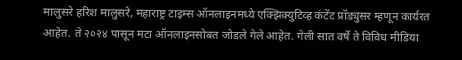मालुसरे हरिश मालुसरे, महाराष्ट्र टाइम्स ऑनलाइनमध्ये एक्झिक्युटिव्ह कंटेंट प्रॉड्युसर म्हणून कार्यरत आहेत. ते २०२४ पासून मटा ऑनलाइनसोबत जोडले गेले आहेत. गेली सात वर्षे ते विविध मीडिया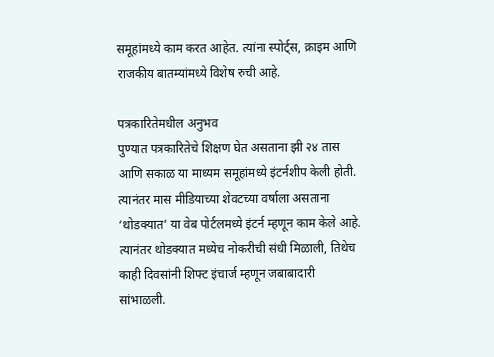समूहांमध्ये काम करत आहेत. त्यांना स्पोर्ट्स, क्राइम आणि राजकीय बातम्यांमध्ये विशेष रुची आहे.

पत्रकारितेमधील अनुभव
पुण्यात पत्रकारितेचे शिक्षण घेत असताना झी २४ तास आणि सकाळ या माध्यम समूहांमध्ये इंटर्नशीप केली होती. त्यानंतर मास मीडियाच्या शेवटच्या वर्षाला असताना ‘थोडक्यात’ या वेब पोर्टलमध्ये इंटर्न म्हणून काम केले आहे. त्यानंतर थोडक्यात मध्येच नोकरीची संधी मिळाली, तिथेच काही दिवसांनी शिफ्ट इंचार्ज म्हणून जबाबादारी सांभाळली.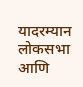यादरम्यान लोकसभा आणि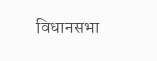विधानसभा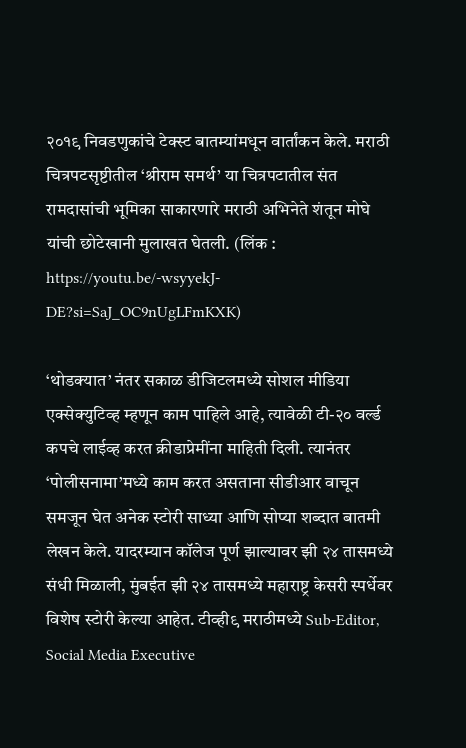२०१९ निवडणुकांचे टेक्स्ट बातम्यांमधून वार्तांकन केले. मराठी चित्रपटसृष्टीतील ‘श्रीराम समर्थ’ या चित्रपटातील संत रामदासांची भूमिका साकारणारे मराठी अभिनेते शंतून मोघे यांची छोटेखानी मुलाखत घेतली. (लिंक : https://youtu.be/-wsyyekJ-DE?si=SaJ_OC9nUgLFmKXK)

‘थोडक्यात’ नंतर सकाळ डीजिटलमध्ये सोशल मीडिया एक्सेक्युटिव्ह म्हणून काम पाहिले आहे, त्यावेळी टी-२० वर्ल्ड कपचे लाईव्ह करत क्रीडाप्रेमींना माहिती दिली. त्यानंतर ‘पोलीसनामा’मध्ये काम करत असताना सीडीआर वाचून समजून घेत अनेक स्टोरी साध्या आणि सोप्या शब्दात बातमी लेखन केले. यादरम्यान कॉलेज पूर्ण झाल्यावर झी २४ तासमध्ये संधी मिळाली, मुंबईत झी २४ तासमध्ये महाराष्ट्र केसरी स्पर्धेवर विशेष स्टोरी केल्या आहेत. टीव्ही९ मराठीमध्ये Sub-Editor, Social Media Executive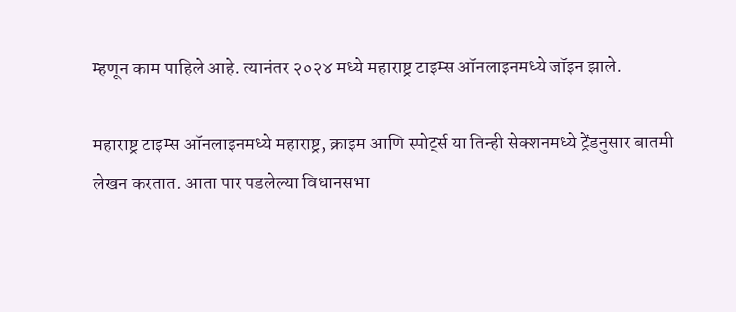म्हणून काम पाहिले आहे. त्यानंतर २०२४ मध्ये महाराष्ट्र टाइम्स ऑनलाइनमध्ये जॉइन झाले.

महाराष्ट्र टाइम्स ऑनलाइनमध्ये महाराष्ट्र, क्राइम आणि स्पोर्ट्स या तिन्ही सेक्शनमध्ये ट्रेंडनुसार बातमी लेखन करतात. आता पार पडलेल्या विधानसभा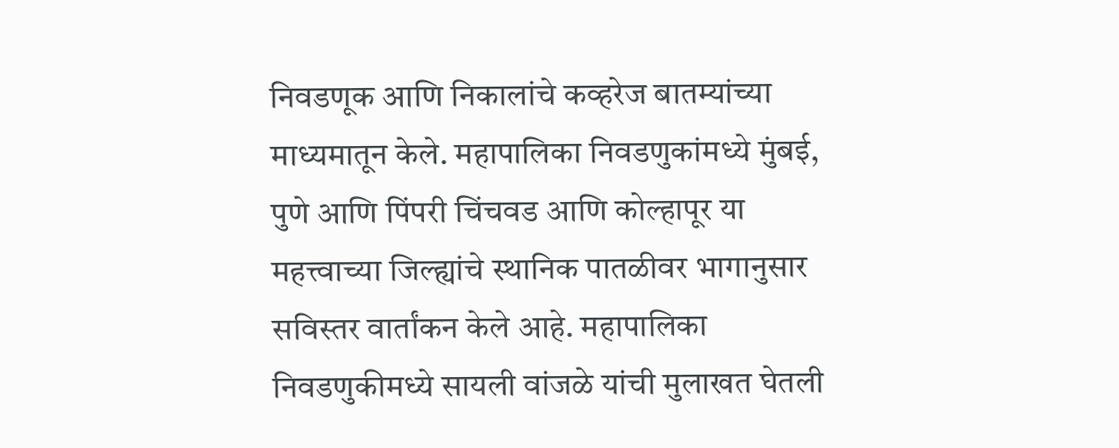निवडणूक आणि निकालांचे कव्हरेज बातम्यांच्या माध्यमातून केले. महापालिका निवडणुकांमध्ये मुंबई, पुणे आणि पिंपरी चिंचवड आणि कोल्हापूर या महत्त्वाच्या जिल्ह्यांचे स्थानिक पातळीवर भागानुसार सविस्तर वार्तांकन केले आहे. महापालिका निवडणुकीमध्ये सायली वांजळे यांची मुलाखत घेतली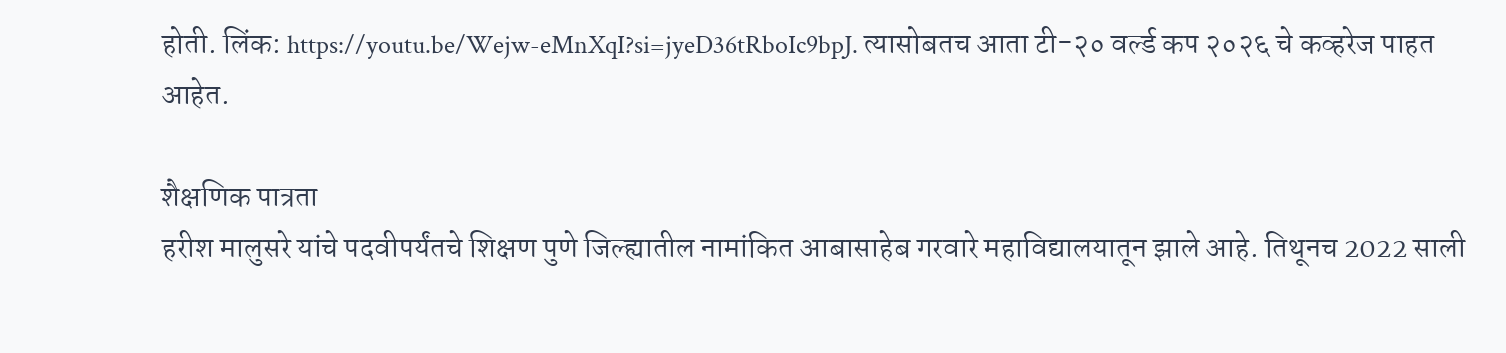होती. लिंक: https://youtu.be/Wejw-eMnXqI?si=jyeD36tRboIc9bpJ. त्यासोबतच आता टी-२० वर्ल्ड कप २०२६ चे कव्हरेज पाहत आहेत.

शैक्षणिक पात्रता
हरीश मालुसरे यांचे पदवीपर्यंतचे शिक्षण पुणे जिल्ह्यातील नामांकित आबासाहेब गरवारे महाविद्यालयातून झाले आहे. तिथूनच 2022 साली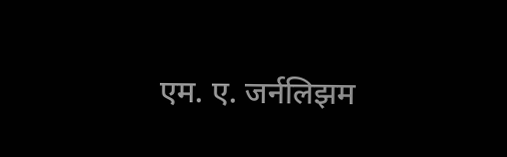एम. ए. जर्नलिझम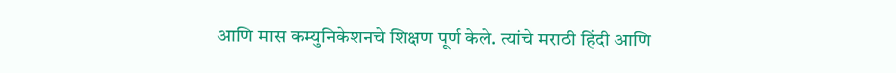आणि मास कम्युनिकेशनचे शिक्षण पूर्ण केले. त्यांचे मराठी हिंदी आणि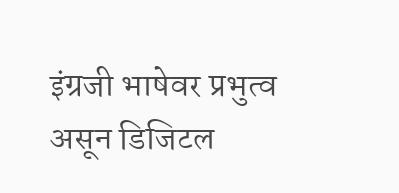इंग्रजी भाषेवर प्रभुत्व असून डिजिटल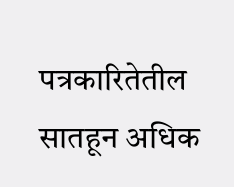पत्रकारितेतील सातहून अधिक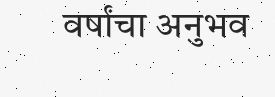वर्षांचा अनुभव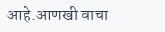आहे.आणखी वाचा